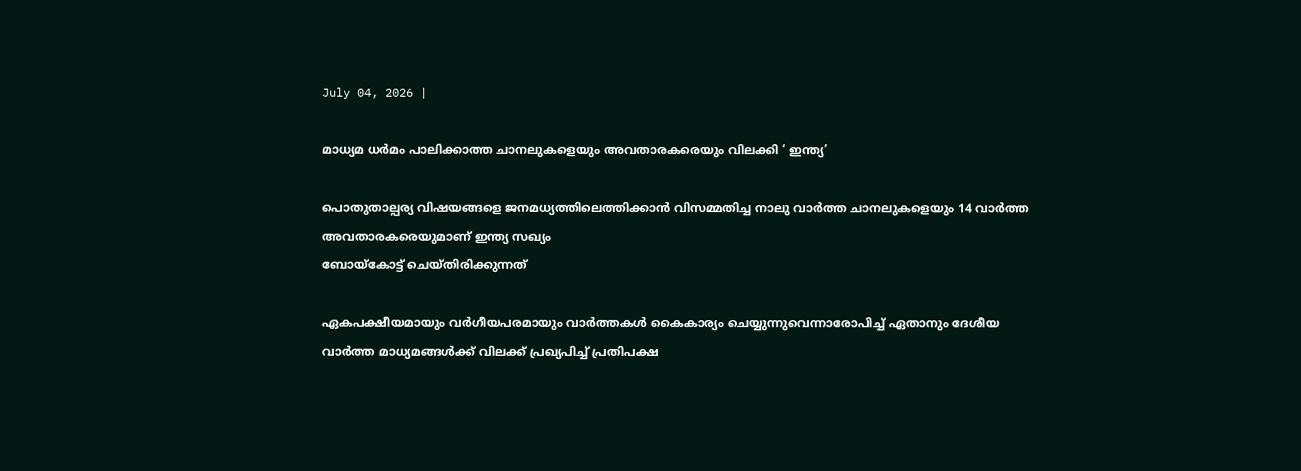July 04, 2026 |

മാധ്യമ ധര്‍മം പാലിക്കാത്ത ചാനലുകളെയും അവതാരകരെയും വിലക്കി ‘ ഇന്ത്യ’

പൊതുതാല്പര്യ വിഷയങ്ങളെ ജനമധ്യത്തിലെത്തിക്കാന്‍ വിസമ്മതിച്ച നാലു വാര്‍ത്ത ചാനലുകളെയും 14 വാര്‍ത്ത അവതാരകരെയുമാണ് ഇന്ത്യ സഖ്യം
ബോയ്‌കോട്ട് ചെയ്തിരിക്കുന്നത്

ഏകപക്ഷീയമായും വര്‍ഗീയപരമായും വാര്‍ത്തകള്‍ കൈകാര്യം ചെയ്യുന്നുവെന്നാരോപിച്ച് ഏതാനും ദേശീയ വാര്‍ത്ത മാധ്യമങ്ങള്‍ക്ക് വിലക്ക് പ്രഖ്യപിച്ച് പ്രതിപക്ഷ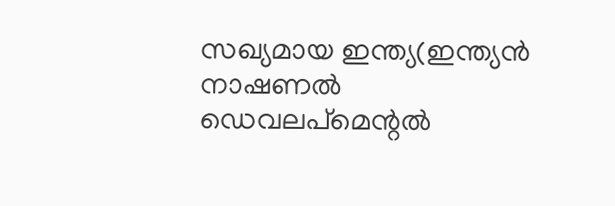സഖ്യമായ ഇന്ത്യ(ഇന്ത്യന്‍ നാഷണല്‍ ഡെവലപ്മെന്റല്‍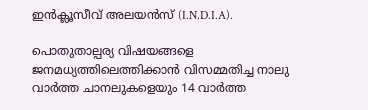ഇന്‍ക്ലൂസീവ് അലയന്‍സ് (I.N.D.I.A).

പൊതുതാല്പര്യ വിഷയങ്ങളെ ജനമധ്യത്തിലെത്തിക്കാന്‍ വിസമ്മതിച്ച നാലു വാര്‍ത്ത ചാനലുകളെയും 14 വാര്‍ത്ത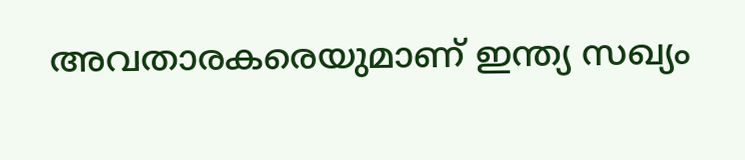അവതാരകരെയുമാണ് ഇന്ത്യ സഖ്യം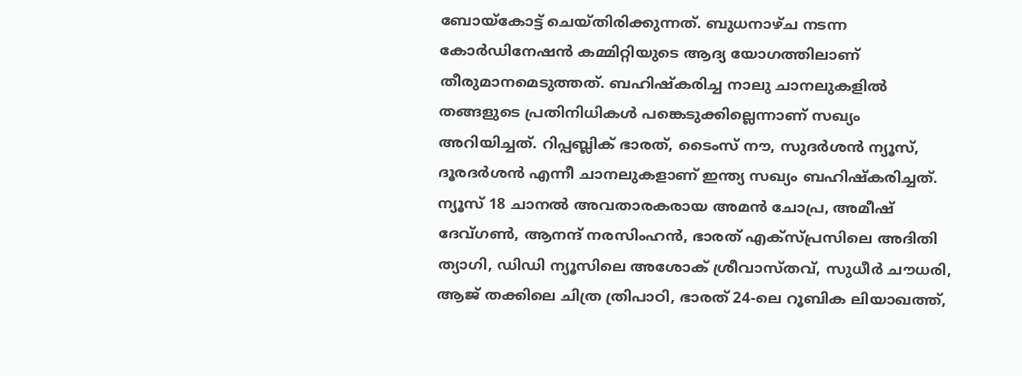ബോയ്‌കോട്ട് ചെയ്തിരിക്കുന്നത്. ബുധനാഴ്ച നടന്ന കോര്‍ഡിനേഷന്‍ കമ്മിറ്റിയുടെ ആദ്യ യോഗത്തിലാണ് തീരുമാനമെടുത്തത്. ബഹിഷ്‌കരിച്ച നാലു ചാനലുകളില്‍ തങ്ങളുടെ പ്രതിനിധികള്‍ പങ്കെടുക്കില്ലെന്നാണ് സഖ്യം അറിയിച്ചത്. റിപ്പബ്ലിക് ഭാരത്, ടൈംസ് നൗ, സുദര്‍ശന്‍ ന്യൂസ്, ദൂരദര്‍ശന്‍ എന്നീ ചാനലുകളാണ് ഇന്ത്യ സഖ്യം ബഹിഷ്‌കരിച്ചത്. ന്യൂസ് 18 ചാനല്‍ അവതാരകരായ അമന്‍ ചോപ്ര, അമീഷ് ദേവ്ഗണ്‍, ആനന്ദ് നരസിംഹന്‍, ഭാരത് എക്സ്പ്രസിലെ അദിതി ത്യാഗി, ഡിഡി ന്യൂസിലെ അശോക് ശ്രീവാസ്തവ്, സുധീര്‍ ചൗധരി, ആജ് തക്കിലെ ചിത്ര ത്രിപാഠി, ഭാരത് 24-ലെ റൂബിക ലിയാഖത്ത്,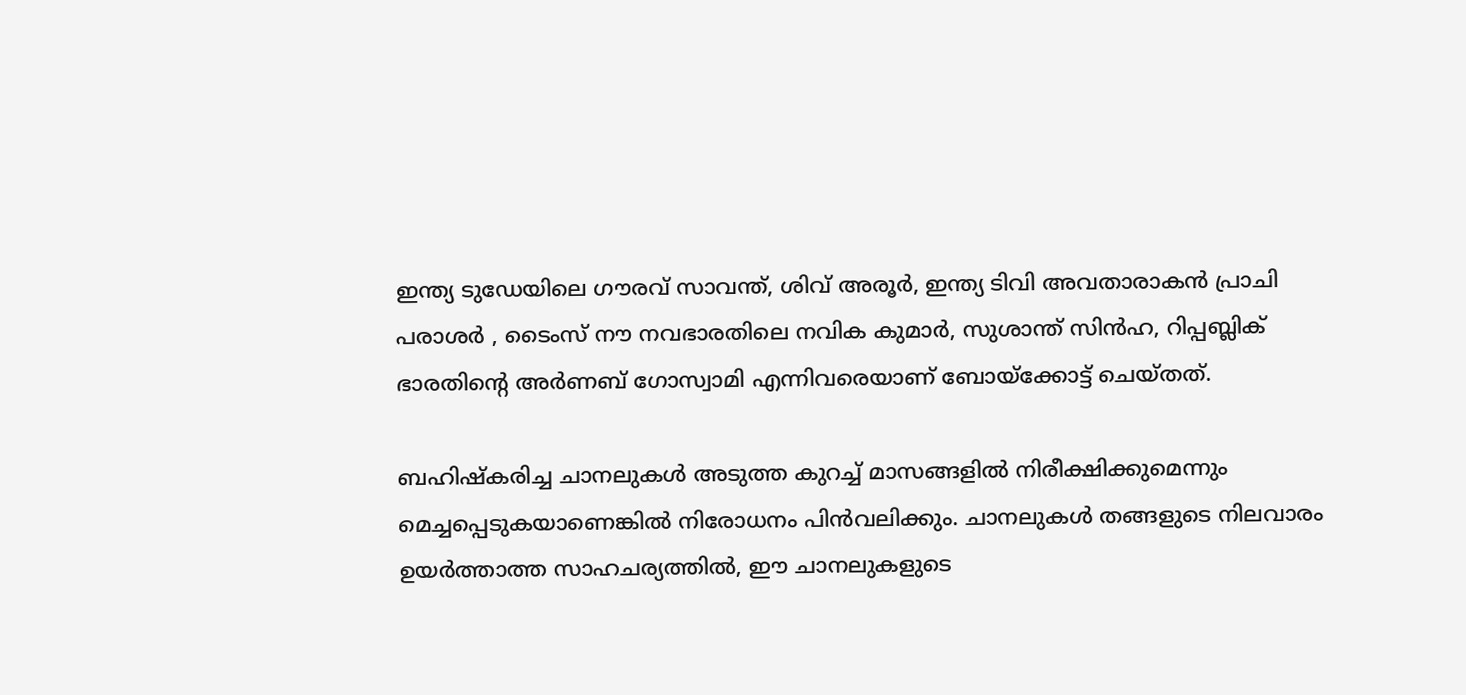ഇന്ത്യ ടുഡേയിലെ ഗൗരവ് സാവന്ത്, ശിവ് അരൂര്‍, ഇന്ത്യ ടിവി അവതാരാകന്‍ പ്രാചി പരാശര്‍ , ടൈംസ് നൗ നവഭാരതിലെ നവിക കുമാര്‍, സുശാന്ത് സിന്‍ഹ, റിപ്പബ്ലിക് ഭാരതിന്റെ അര്‍ണബ് ഗോസ്വാമി എന്നിവരെയാണ് ബോയ്‌ക്കോട്ട് ചെയ്തത്.

ബഹിഷ്‌കരിച്ച ചാനലുകള്‍ അടുത്ത കുറച്ച് മാസങ്ങളില്‍ നിരീക്ഷിക്കുമെന്നും മെച്ചപ്പെടുകയാണെങ്കില്‍ നിരോധനം പിന്‍വലിക്കും. ചാനലുകള്‍ തങ്ങളുടെ നിലവാരം ഉയര്‍ത്താത്ത സാഹചര്യത്തില്‍, ഈ ചാനലുകളുടെ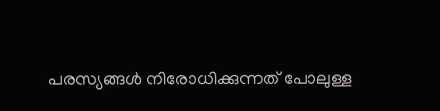പരസ്യങ്ങള്‍ നിരോധിക്കുന്നത് പോലുള്ള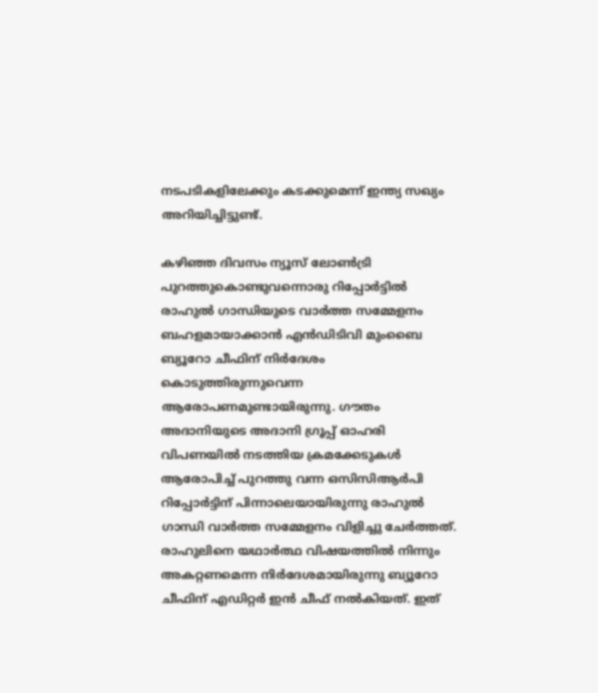നടപടികളിലേക്കും കടക്കുമെന്ന് ഇന്ത്യ സഖ്യം അറിയിച്ചിട്ടുണ്ട്.

കഴിഞ്ഞ ദിവസം ന്യൂസ് ലോണ്‍ട്രി പുറത്തുകൊണ്ടുവന്നൊരു റിപ്പോര്‍ട്ടില്‍ രാഹുല്‍ ഗാന്ധിയുടെ വാര്‍ത്ത സമ്മേളനം ബഹളമായാക്കാന്‍ എന്‍ഡിടിവി മുംബൈ ബ്യൂറോ ചീഫിന് നിര്‍ദേശം കൊടുത്തിരുന്നുവെന്ന ആരോപണമുണ്ടായിരുന്നു. ഗൗതം അദാനിയുടെ അദാനി ഗ്രൂപ്പ് ഓഹരി വിപണയില്‍ നടത്തിയ ക്രമക്കേടുകള്‍ ആരോപിച്ച് പുറത്തു വന്ന ഒസിസിആര്‍പി റിപ്പോര്‍ട്ടിന് പിന്നാലെയായിരുന്നു രാഹുല്‍ ഗാന്ധി വാര്‍ത്ത സമ്മേളനം വിളിച്ചു ചേര്‍ത്തത്. രാഹുലിനെ യഥാര്‍ത്ഥ വിഷയത്തില്‍ നിന്നും അകറ്റണമെന്ന നിര്‍ദേശമായിരുന്നു ബ്യൂറോ ചീഫിന് എഡിറ്റര്‍ ഇന്‍ ചീഫ് നല്‍കിയത്. ഇത്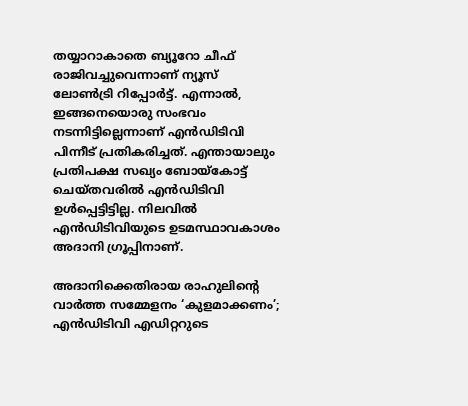തയ്യാറാകാതെ ബ്യൂറോ ചീഫ് രാജിവച്ചുവെന്നാണ് ന്യൂസ് ലോണ്‍ട്രി റിപ്പോര്‍ട്ട്. എന്നാല്‍, ഇങ്ങനെയൊരു സംഭവം നടന്നിട്ടില്ലെന്നാണ് എന്‍ഡിടിവി പിന്നീട് പ്രതികരിച്ചത്. എന്തായാലും പ്രതിപക്ഷ സഖ്യം ബോയ്‌കോട്ട് ചെയ്തവരില്‍ എന്‍ഡിടിവി ഉള്‍പ്പെട്ടിട്ടില്ല. നിലവില്‍ എന്‍ഡിടിവിയുടെ ഉടമസ്ഥാവകാശം അദാനി ഗ്രൂപ്പിനാണ്.

അദാനിക്കെതിരായ രാഹുലിന്റെ വാര്‍ത്ത സമ്മേളനം ‘കുളമാക്കണം’; എന്‍ഡിടിവി എഡിറ്ററുടെ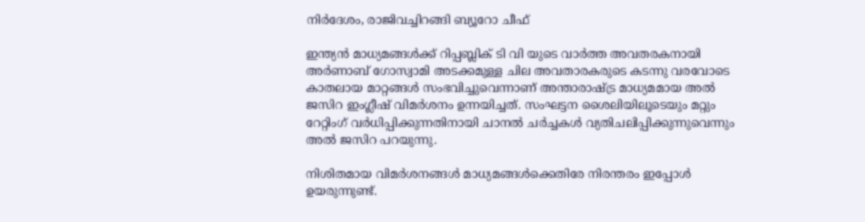നിര്‍ദേശം, രാജിവച്ചിറങ്ങി ബ്യൂറോ ചീഫ്

ഇന്ത്യന്‍ മാധ്യമങ്ങള്‍ക്ക് റിപ്പബ്ലിക് ടി വി യുടെ വാര്‍ത്ത അവതരകനായി അര്‍ണാബ് ഗോസ്വാമി അടക്കമുള്ള ചില അവതാരകരുടെ കടന്നു വരവോടെ കാതലായ മാറ്റങ്ങള്‍ സംഭവിച്ചുവെന്നാണ് അന്താരാഷ്ട്ര മാധ്യമമായ അല്‍ ജസിറ ഇംഗ്ലീഷ് വിമര്‍ശനം ഉന്നയിച്ചത്. സംഘട്ടന ശൈലിയിലൂടെയും മറ്റും റേറ്റിംഗ് വര്‍ധിപ്പിക്കുന്നതിനായി ചാനല്‍ ചര്‍ച്ചകള്‍ വ്യതിചലിപ്പിക്കുന്നുവെന്നും അല്‍ ജസിറ പറയുന്നു.

നിശിതമായ വിമര്‍ശനങ്ങള്‍ മാധ്യമങ്ങള്‍ക്കെതിരേ നിരന്തരം ഇപ്പോള്‍ ഉയരുന്നുണ്ട്.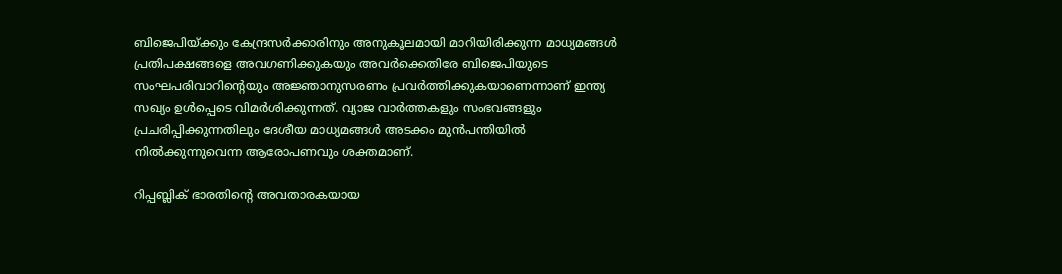ബിജെപിയ്ക്കും കേന്ദ്രസര്‍ക്കാരിനും അനുകൂലമായി മാറിയിരിക്കുന്ന മാധ്യമങ്ങള്‍ പ്രതിപക്ഷങ്ങളെ അവഗണിക്കുകയും അവര്‍ക്കെതിരേ ബിജെപിയുടെ സംഘപരിവാറിന്റെയും അജ്ഞാനുസരണം പ്രവര്‍ത്തിക്കുകയാണെന്നാണ് ഇന്ത്യ സഖ്യം ഉള്‍പ്പെടെ വിമര്‍ശിക്കുന്നത്. വ്യാജ വാര്‍ത്തകളും സംഭവങ്ങളും പ്രചരിപ്പിക്കുന്നതിലും ദേശീയ മാധ്യമങ്ങള്‍ അടക്കം മുന്‍പന്തിയില്‍ നില്‍ക്കുന്നുവെന്ന ആരോപണവും ശക്തമാണ്.

റിപ്പബ്ലിക് ഭാരതിന്റെ അവതാരകയായ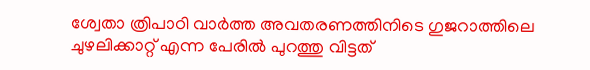ശ്വേതാ ത്രിപാഠി വാര്‍ത്ത അവതരണത്തിനിടെ ഗുജറാത്തിലെ ചുഴലിക്കാറ്റ് എന്ന പേരില്‍ പുറത്തു വിട്ടത്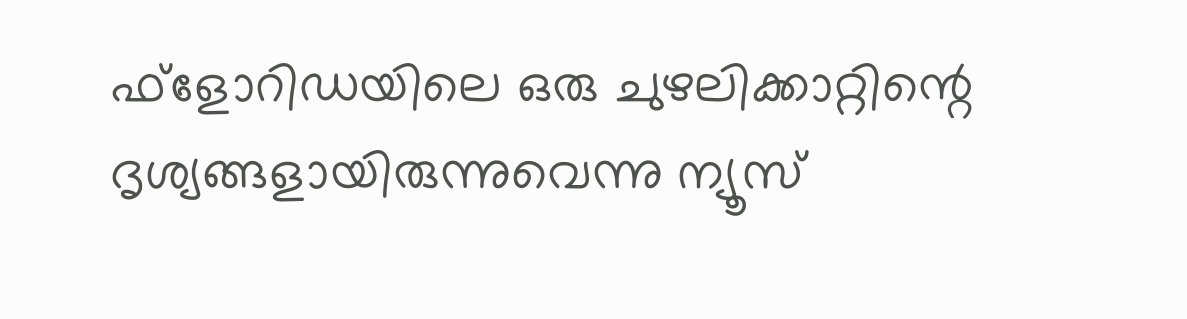ഫ്‌ളോറിഡയിലെ ഒരു ചുഴലിക്കാറ്റിന്റെ ദൃശ്യങ്ങളായിരുന്നുവെന്നു ന്യൂസ്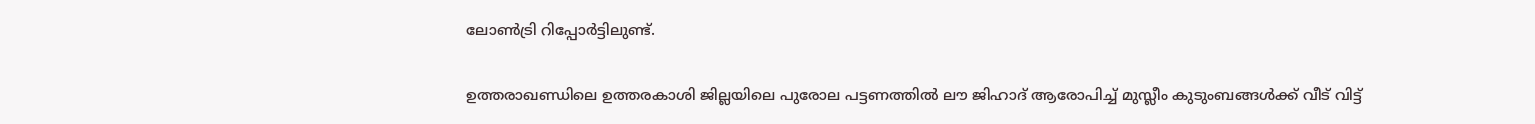ലോണ്‍ട്രി റിപ്പോര്‍ട്ടിലുണ്ട്.

ഉത്തരാഖണ്ഡിലെ ഉത്തരകാശി ജില്ലയിലെ പുരോല പട്ടണത്തില്‍ ലൗ ജിഹാദ് ആരോപിച്ച് മുസ്ലീം കുടുംബങ്ങള്‍ക്ക് വീട് വിട്ട്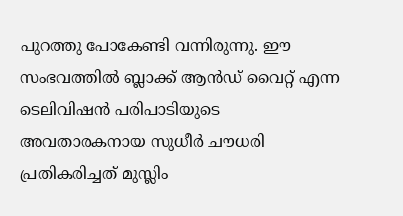പുറത്തു പോകേണ്ടി വന്നിരുന്നു. ഈ സംഭവത്തില്‍ ബ്ലാക്ക് ആന്‍ഡ് വൈറ്റ് എന്ന ടെലിവിഷന്‍ പരിപാടിയുടെ അവതാരകനായ സുധീര്‍ ചൗധരി പ്രതികരിച്ചത് മുസ്ലിം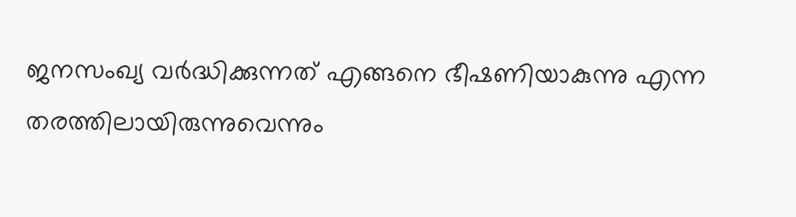ജനസംഖ്യ വര്‍ദ്ധിക്കുന്നത് എങ്ങനെ ഭീഷണിയാകുന്നു എന്ന തരത്തിലായിരുന്നുവെന്നും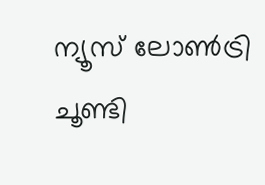ന്യൂസ് ലോണ്‍ട്രി ചൂണ്ടി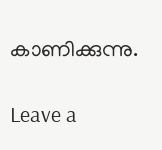കാണിക്കുന്നു.

Leave a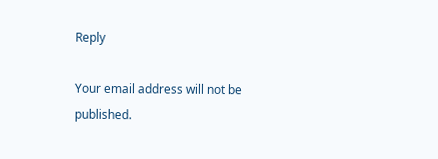Reply

Your email address will not be published.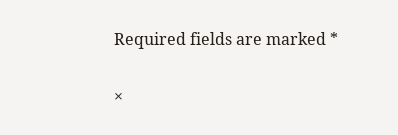Required fields are marked *

×